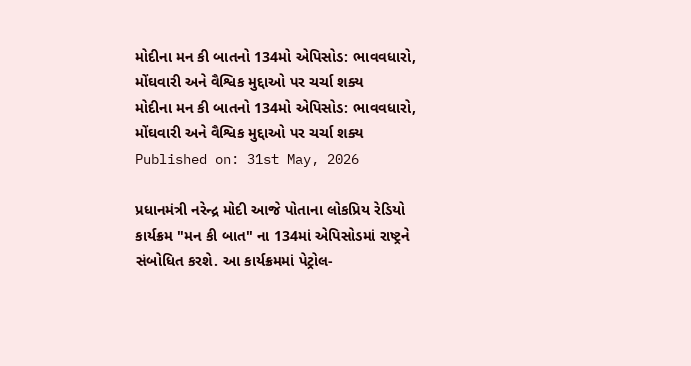મોદીના મન કી બાતનો 134મો એપિસોડ: ભાવવધારો, મોંઘવારી અને વૈશ્વિક મુદ્દાઓ પર ચર્ચા શક્ય
મોદીના મન કી બાતનો 134મો એપિસોડ: ભાવવધારો, મોંઘવારી અને વૈશ્વિક મુદ્દાઓ પર ચર્ચા શક્ય
Published on: 31st May, 2026

પ્રધાનમંત્રી નરેન્દ્ર મોદી આજે પોતાના લોકપ્રિય રેડિયો કાર્યક્રમ "મન કી બાત" ના 134માં એપિસોડમાં રાષ્ટ્રને સંબોધિત કરશે. આ કાર્યક્રમમાં પેટ્રોલ-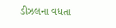ડીઝલના વધતા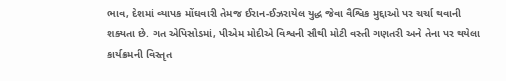ભાવ, દેશમાં વ્યાપક મોંઘવારી તેમજ ઈરાન-ઈઝરાયેલ યુદ્ધ જેવા વૈશ્વિક મુદ્દાઓ પર ચર્ચા થવાની શક્યતા છે. ગત એપિસોડમાં, પીએમ મોદીએ વિશ્વની સૌથી મોટી વસ્તી ગણતરી અને તેના પર થયેલા કાર્યક્રમની વિસ્તૃત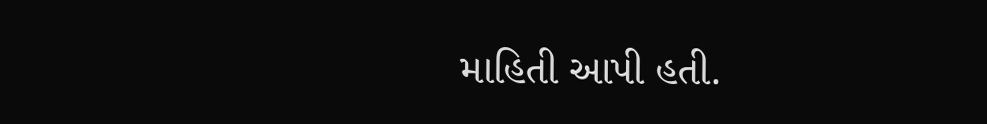માહિતી આપી હતી.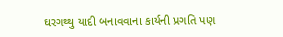ઘરગથ્થુ યાદી બનાવવાના કાર્યની પ્રગતિ પણ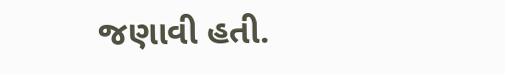જણાવી હતી.